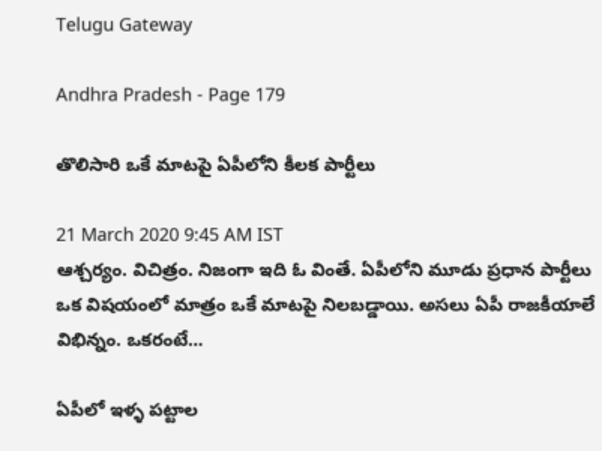Telugu Gateway

Andhra Pradesh - Page 179

తొలిసారి ఒకే మాటపై ఏపీలోని కీలక పార్టీలు

21 March 2020 9:45 AM IST
ఆశ్చర్యం. విచిత్రం. నిజంగా ఇది ఓ వింతే. ఏపీలోని మూడు ప్రధాన పార్టీలు ఒక విషయంలో మాత్రం ఒకే మాటపై నిలబడ్డాయి. అసలు ఏపీ రాజకీయాలే విభిన్నం. ఒకరంటే...

ఏపీలో ఇళ్ళ పట్టాల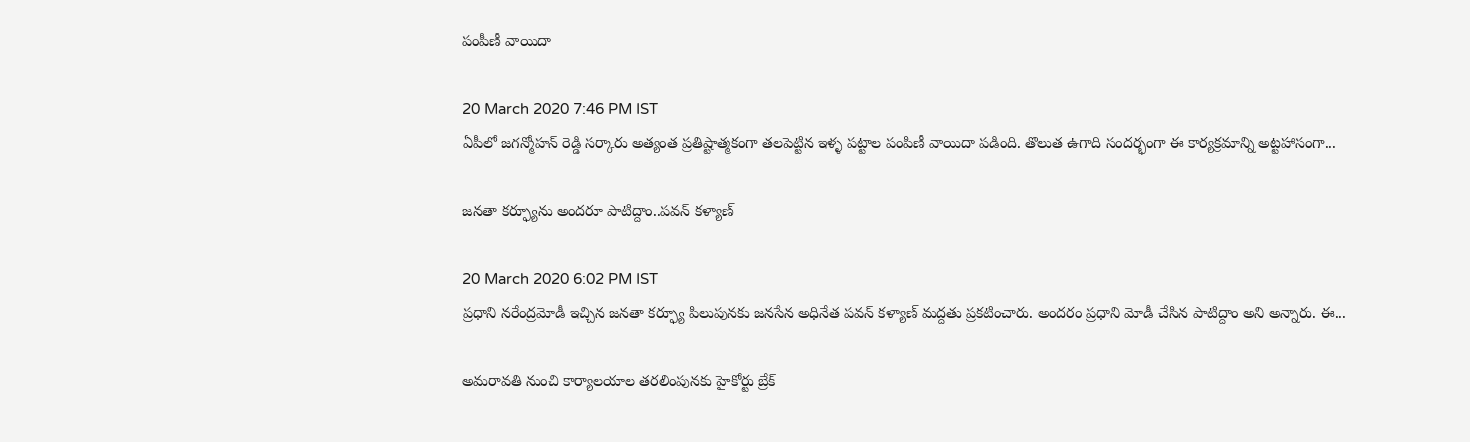పంపీణీ వాయిదా

20 March 2020 7:46 PM IST
ఏపీలో జగన్మోహన్ రెడ్డి సర్కారు అత్యంత ప్రతిష్టాత్మకంగా తలపెట్టిన ఇళ్ళ పట్టాల పంపిణీ వాయిదా పడింది. తొలుత ఉగాది సందర్భంగా ఈ కార్యక్రమాన్ని అట్టహాసంగా...

జనతా కర్ఫ్యూను అందరూ పాటిద్దాం..పవన్ కళ్యాణ్

20 March 2020 6:02 PM IST
ప్రధాని నరేంద్రమోడీ ఇచ్చిన జనతా కర్ఫ్యూ పిలుపునకు జనసేన అధినేత పవన్ కళ్యాణ్ మద్దతు ప్రకటించారు. అందరం ప్రధాని మోడీ చేసిన పాటిద్దాం అని అన్నారు. ఈ...

అమరావతి నుంచి కార్యాలయాల తరలింపునకు హైకోర్టు బ్రేక్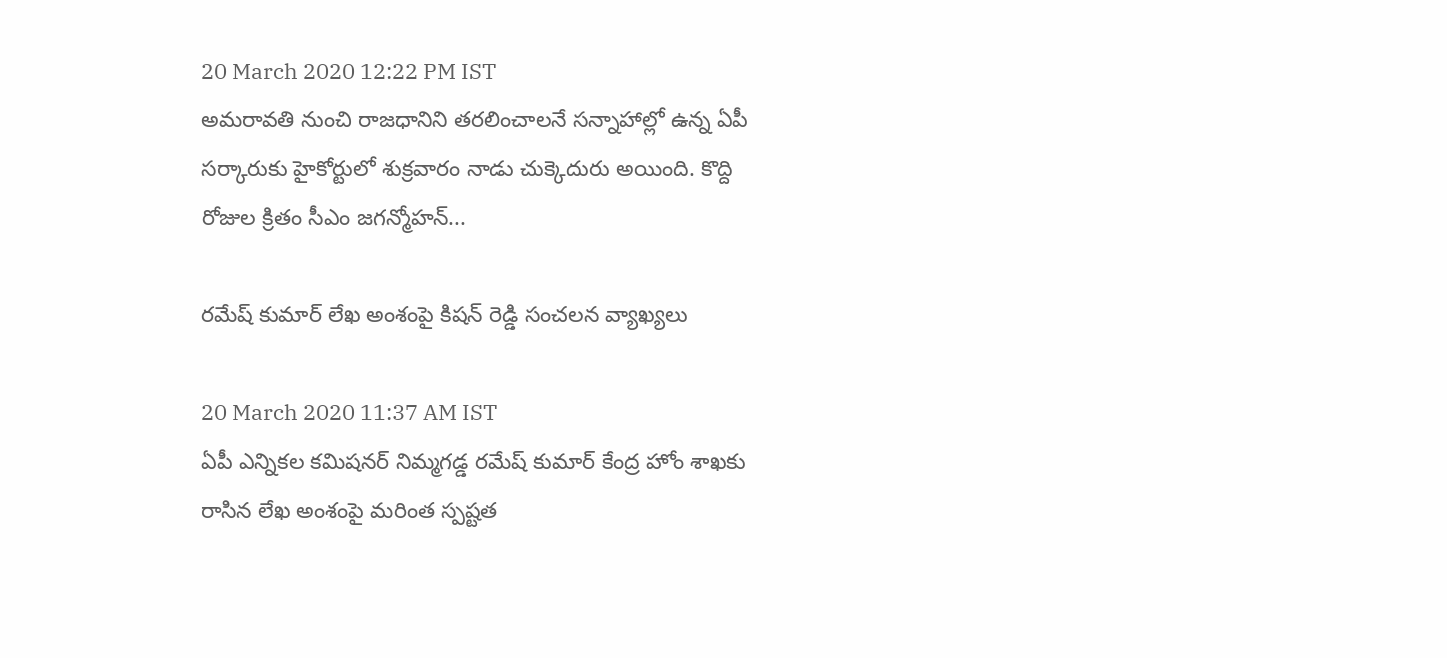20 March 2020 12:22 PM IST
అమరావతి నుంచి రాజధానిని తరలించాలనే సన్నాహాల్లో ఉన్న ఏపీ సర్కారుకు హైకోర్టులో శుక్రవారం నాడు చుక్కెదురు అయింది. కొద్ది రోజుల క్రితం సీఎం జగన్మోహన్...

రమేష్ కుమార్ లేఖ అంశంపై కిషన్ రెడ్డి సంచలన వ్యాఖ్యలు

20 March 2020 11:37 AM IST
ఏపీ ఎన్నికల కమిషనర్ నిమ్మగడ్డ రమేష్ కుమార్ కేంద్ర హోం శాఖకు రాసిన లేఖ అంశంపై మరింత స్పష్టత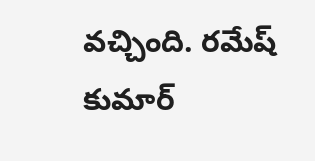వచ్చింది. రమేష్ కుమార్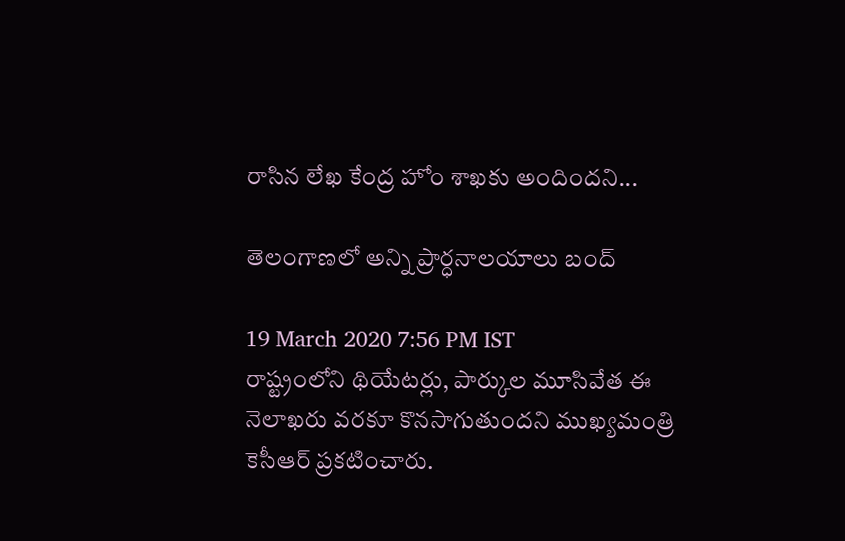రాసిన లేఖ కేంద్ర హోం శాఖకు అందిందని...

తెలంగాణలో అన్ని ప్రార్ధనాలయాలు బంద్

19 March 2020 7:56 PM IST
రాష్ట్రంలోని థియేటర్లు, పార్కుల మూసివేత ఈ నెలాఖరు వరకూ కొనసాగుతుందని ముఖ్యమంత్రి కెసీఆర్ ప్రకటించారు.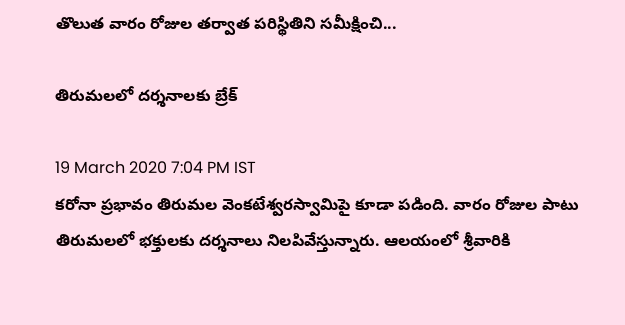తొలుత వారం రోజుల తర్వాత పరిస్థితిని సమీక్షించి...

తిరుమలలో దర్శనాలకు బ్రేక్

19 March 2020 7:04 PM IST
కరోనా ప్రభావం తిరుమల వెంకటేశ్వరస్వామిపై కూడా పడింది. వారం రోజుల పాటు తిరుమలలో భక్తులకు దర్శనాలు నిలపివేస్తున్నారు. ఆలయంలో శ్రీవారికి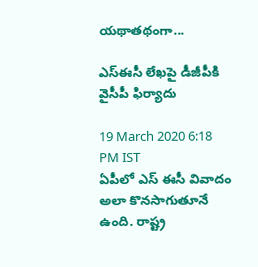యథాతథంగా...

ఎస్ఈసీ లేఖపై డీజీపీకి వైసీపీ ఫిర్యాదు

19 March 2020 6:18 PM IST
ఏపీలో ఎస్ ఈసీ వివాదం అలా కొనసాగుతూనే ఉంది. రాష్ట్ర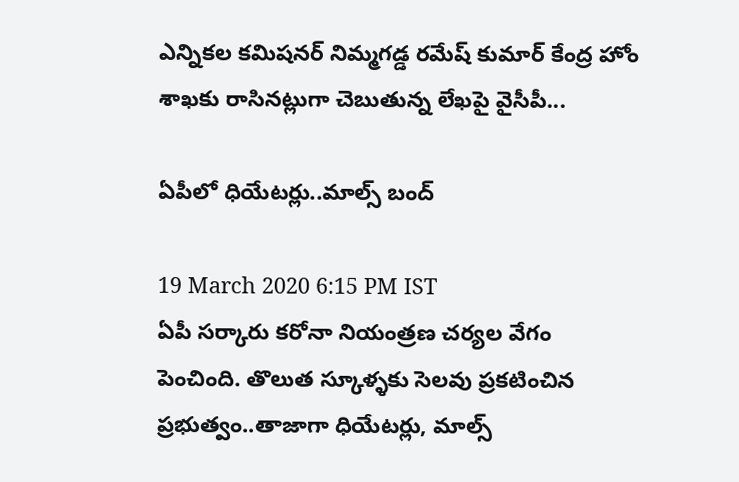ఎన్నికల కమిషనర్ నిమ్మగడ్డ రమేష్ కుమార్ కేంద్ర హోం శాఖకు రాసినట్లుగా చెబుతున్న లేఖపై వైసీపీ...

ఏపీలో ధియేటర్లు..మాల్స్ బంద్

19 March 2020 6:15 PM IST
ఏపీ సర్కారు కరోనా నియంత్రణ చర్యల వేగం పెంచింది. తొలుత స్కూళ్ళకు సెలవు ప్రకటించిన ప్రభుత్వం..తాజాగా ధియేటర్లు, మాల్స్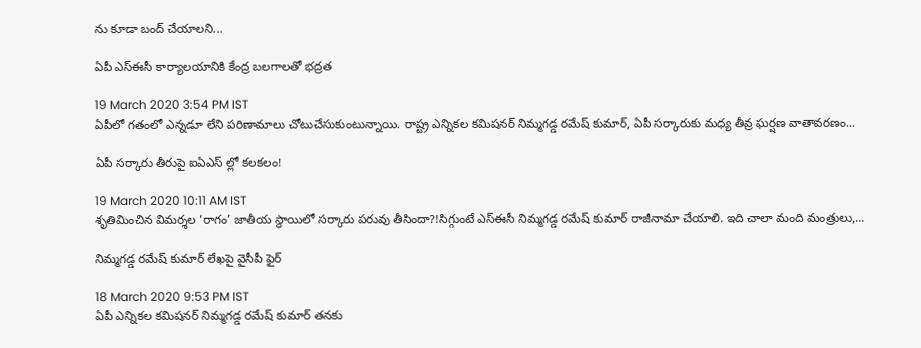ను కూడా బంద్ చేయాలని...

ఏపీ ఎస్ఈసీ కార్యాలయానికి కేంద్ర బలగాలతో భద్రత

19 March 2020 3:54 PM IST
ఏపీలో గతంలో ఎన్నడూ లేని పరిణామాలు చోటుచేసుకుంటున్నాయి. రాష్ట్ర ఎన్నికల కమిషనర్ నిమ్మగడ్డ రమేష్ కుమార్, ఏపీ సర్కారుకు మధ్య తీవ్ర ఘర్షణ వాతావరణం...

ఏపీ సర్కారు తీరుపై ఐఏఎస్ ల్లో కలకలం!

19 March 2020 10:11 AM IST
శృతిమించిన విమర్శల ‘రాగం’ జాతీయ స్థాయిలో సర్కారు పరువు తీసిందా?!సిగ్గుంటే ఎస్ఈసీ నిమ్మగడ్డ రమేష్ కుమార్ రాజీనామా చేయాలి. ఇది చాలా మంది మంత్రులు,...

నిమ్మగడ్డ రమేష్ కుమార్ లేఖపై వైసీపీ ఫైర్

18 March 2020 9:53 PM IST
ఏపీ ఎన్నికల కమిషనర్ నిమ్మగడ్డ రమేష్ కుమార్ తనకు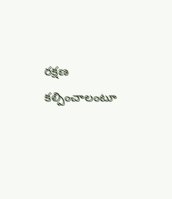రక్షణ కల్పించాలంటూ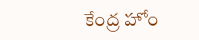కేంద్ర హోం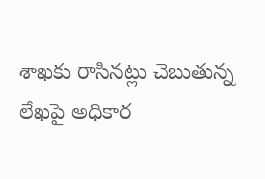శాఖకు రాసినట్లు చెబుతున్న లేఖపై అధికార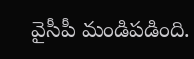వైసీపీ మండిపడింది.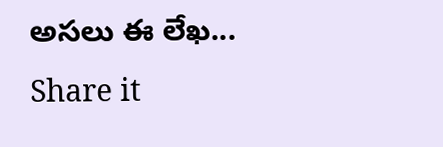అసలు ఈ లేఖ...
Share it